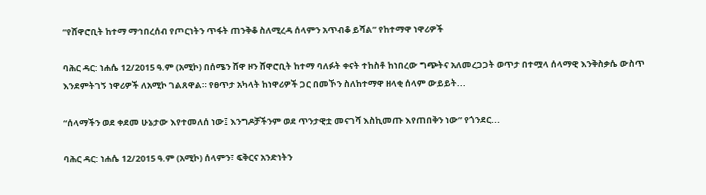“የሸዋሮቢት ከተማ ማኅበረሰብ የጦርነትን ጥፋት ጠንቅቆ ስለሚረዳ ሰላምን አጥብቆ ይሻል” የከተማዋ ነዋሪዎች

ባሕር ዳር: ነሐሴ 12/2015 ዓ.ም (አሚኮ) በሰሜን ሸዋ ዞን ሸዋሮቢት ከተማ ባለፉት ቀናት ተከስቶ ከነበረው ግጭትና አለመረጋጋት ወጥታ በተሟላ ሰላማዊ እንቅስቃሴ ውስጥ እንደምትገኝ ነዋሪዎች ለአሚኮ ገልጸዋል። የፀጥታ አካላት ከነዋሪዎች ጋር በመኾን ስለከተማዋ ዘላቂ ሰላም ውይይት...

“ሰላማችን ወደ ቀደመ ሁኔታው እየተመለሰ ነው፤ እንግዶቻችንም ወደ ጥንታዊቷ መናገሻ እስኪመጡ እየጠበቅን ነው” የጎንደር...

ባሕር ዳር: ነሐሴ 12/2015 ዓ.ም (አሚኮ) ሰላምን፣ ፍቅርና አንድነትን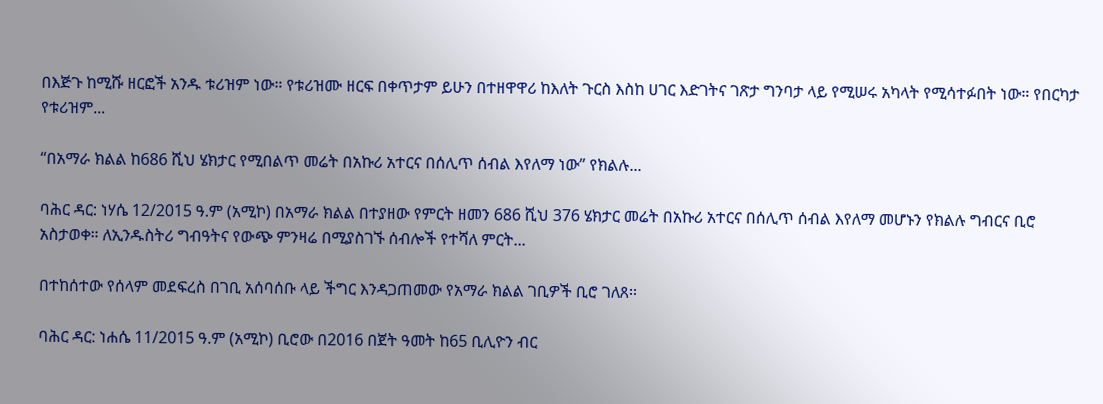በእጅጉ ከሚሹ ዘርፎች አንዱ ቱሪዝም ነው። የቱሪዝሙ ዘርፍ በቀጥታም ይሁን በተዘዋዋሪ ከእለት ጉርስ እስከ ሀገር እድገትና ገጽታ ግንባታ ላይ የሚሠሩ አካላት የሚሳተፉበት ነው። የበርካታ የቱሪዝም...

“በአማራ ክልል ከ686 ሺህ ሄክታር የሚበልጥ መሬት በአኩሪ አተርና በሰሊጥ ሰብል እየለማ ነው” የክልሉ...

ባሕር ዳር: ነሃሴ 12/2015 ዓ.ም (አሚኮ) በአማራ ክልል በተያዘው የምርት ዘመን 686 ሺህ 376 ሄክታር መሬት በአኩሪ አተርና በሰሊጥ ሰብል እየለማ መሆኑን የክልሉ ግብርና ቢሮ አስታወቀ። ለኢንዱስትሪ ግብዓትና የውጭ ምንዛሬ በሚያስገኙ ሰብሎች የተሻለ ምርት...

በተከሰተው የሰላም መደፍረስ በገቢ አሰባሰቡ ላይ ችግር እንዳጋጠመው የአማራ ክልል ገቢዎች ቢሮ ገለጸ፡፡

ባሕር ዳር: ነሐሴ 11/2015 ዓ.ም (አሚኮ) ቢሮው በ2016 በጀት ዓመት ከ65 ቢሊዮን ብር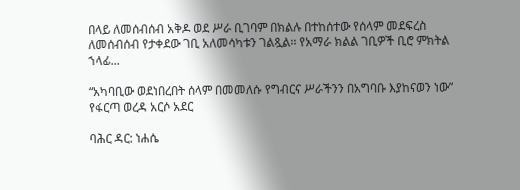በላይ ለመሰብሰብ አቅዶ ወደ ሥራ ቢገባም በክልሉ በተከሰተው የሰላም መደፍረስ ለመሰብሰብ የታቀደው ገቢ አለመሳካቱን ገልጿል፡፡ የአማራ ክልል ገቢዎች ቢሮ ምክትል ኀላፊ...

“አካባቢው ወደነበረበት ሰላም በመመለሱ የግብርና ሥራችንን በአግባቡ እያከናወን ነው” የፋርጣ ወረዳ አርሶ አደር

ባሕር ዳር: ነሐሴ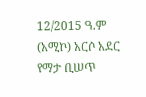12/2015 ዓ.ም (አሚኮ) አርሶ አደር የማታ ቢሠጥ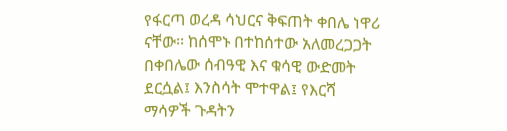የፋርጣ ወረዳ ሳህርና ቅፍጠት ቀበሌ ነዋሪ ናቸው፡፡ ከሰሞኑ በተከሰተው አለመረጋጋት በቀበሌው ሰብዓዊ እና ቁሳዊ ውድመት ደርሷል፤ እንስሳት ሞተዋል፤ የእርሻ ማሳዎች ጉዳትን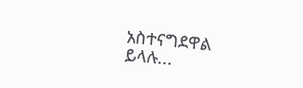አስተናግደዋል ይላሉ...